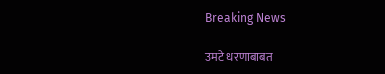Breaking News

उमटे धरणाबाबत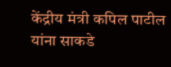केंद्रीय मंत्री कपिल पाटील यांना साकडे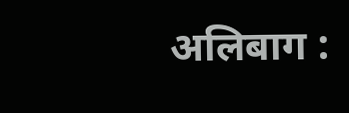अलिबाग :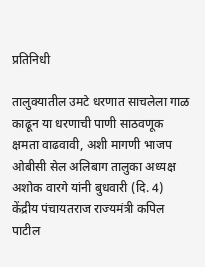प्रतिनिधी

तालुक्यातील उमटे धरणात साचलेला गाळ काढून या धरणाची पाणी साठवणूक क्षमता वाढवावी, अशी मागणी भाजप ओबीसी सेल अलिबाग तालुका अध्यक्ष अशोक वारगे यांनी बुधवारी (दि. 4) केंद्रीय पंचायतराज राज्यमंत्री कपिल पाटील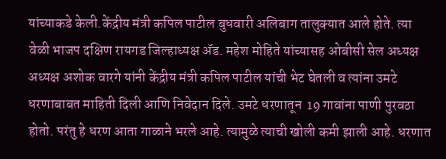यांच्याकडे केली.केंद्रीय मंत्री कपिल पाटील बुधवारी अलिबाग तालुक्यात आले होते. त्या वेळी भाजप दक्षिण रायगड जिल्हाध्यक्ष अ‍ॅड. महेश मोहिते यांच्यासह ओबीसी सेल अध्यक्ष अध्यक्ष अशोक वारगे यांनी केंद्रीय मंत्री कपिल पाटील यांची भेट घेतली व त्यांना उमटे धरणाबाबत माहिती दिली आणि निवेदान दिले. उमटे धरणातून  19 गावांना पाणी पुरवठा होतो. परंतु हे धरण आता गाळाने भरले आहे. त्यामुळे त्याची खोली कमी झाली आहे. धरणात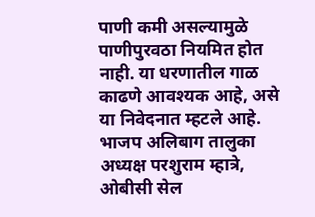पाणी कमी असल्यामुळे पाणीपुरवठा नियमित होत नाही. या धरणातील गाळ काढणे आवश्यक आहे, असे या निवेदनात म्हटले आहे. भाजप अलिबाग तालुका अध्यक्ष परशुराम म्हात्रे, ओबीसी सेल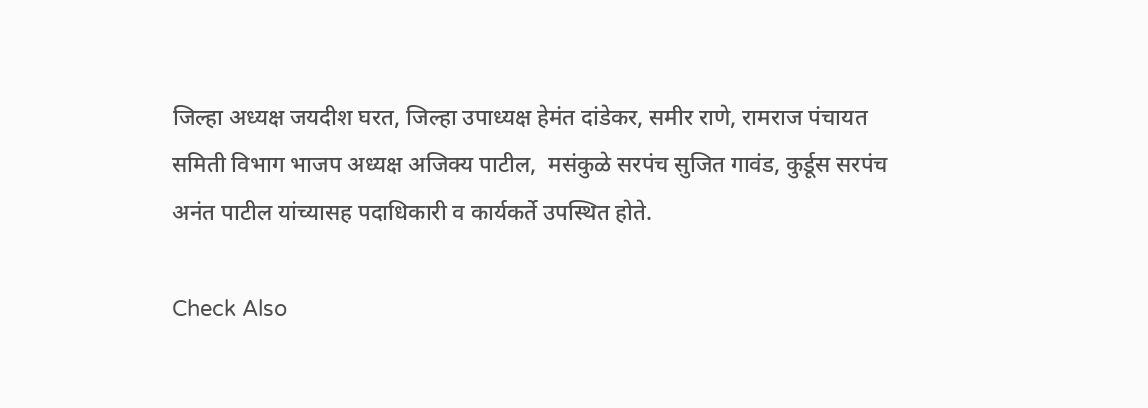जिल्हा अध्यक्ष जयदीश घरत, जिल्हा उपाध्यक्ष हेमंत दांडेकर, समीर राणे, रामराज पंचायत समिती विभाग भाजप अध्यक्ष अजिक्य पाटील,  मसंकुळे सरपंच सुजित गावंड, कुर्डूस सरपंच अनंत पाटील यांच्यासह पदाधिकारी व कार्यकर्ते उपस्थित होते.

Check Also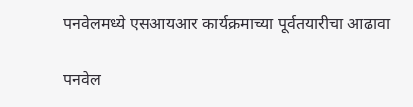पनवेलमध्ये एसआयआर कार्यक्रमाच्या पूर्वतयारीचा आढावा

पनवेल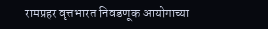रामप्रहर वृत्तभारत निवडणूक आयोगाच्या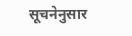सूचनेनुसार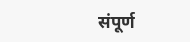संपूर्ण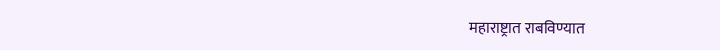महाराष्ट्रात राबविण्यात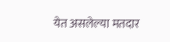येत असलेल्या मतदार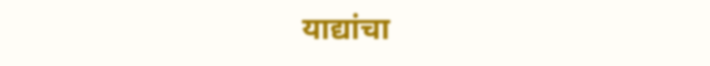याद्यांचा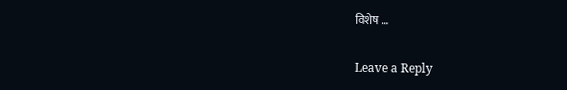विशेष …

Leave a Reply